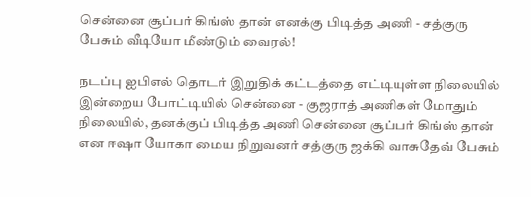சென்னை சூப்பர் கிங்ஸ் தான் எனக்கு பிடித்த அணி - சத்குரு பேசும் வீடியோ மீண்டும் வைரல்!

நடப்பு ஐபிஎல் தொடர் இறுதிக் கட்டத்தை எட்டியுள்ள நிலையில் இன்றைய போட்டியில் சென்னை - குஜராத் அணிகள் மோதும் நிலையில், தனக்குப் பிடித்த அணி சென்னை சூப்பர் கிங்ஸ் தான் என ஈஷா யோகா மைய நிறுவனர் சத்குரு ஜக்கி வாசுதேவ் பேசும்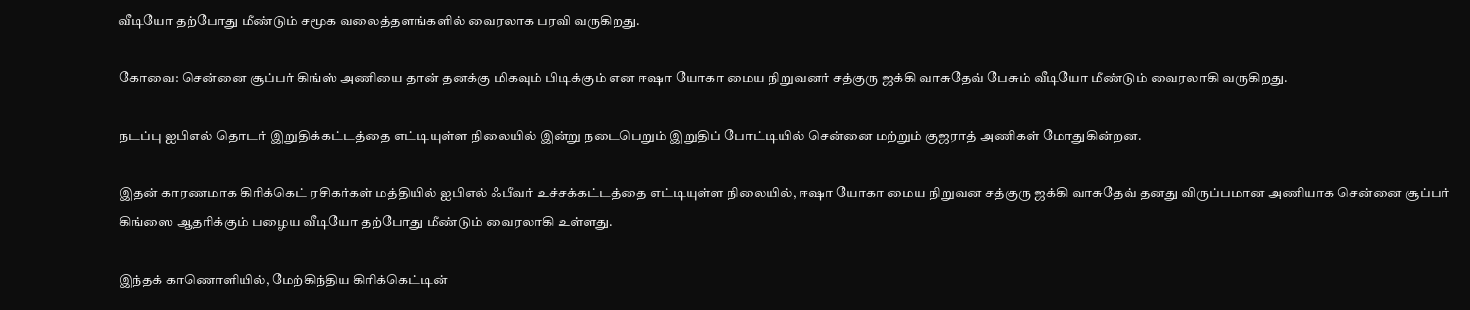வீடியோ தற்போது மீண்டும் சமூக வலைத்தளங்களில் வைரலாக பரவி வருகிறது.

கோவை: சென்னை சூப்பர் கிங்ஸ் அணியை தான் தனக்கு மிகவும் பிடிக்கும் என ஈஷா யோகா மைய நிறுவனர் சத்குரு ஜக்கி வாசுதேவ் பேசும் வீடியோ மீண்டும் வைரலாகி வருகிறது.

நடப்பு ஐபிஎல் தொடர் இறுதிக்கட்டத்தை எட்டியுள்ள நிலையில் இன்று நடைபெறும் இறுதிப் போட்டியில் சென்னை மற்றும் குஜராத் அணிகள் மோதுகின்றன.

இதன் காரணமாக கிரிக்கெட் ரசிகர்கள் மத்தியில் ஐபிஎல் ஃபீவர் உச்சக்கட்டத்தை எட்டியுள்ள நிலையில், ஈஷா யோகா மைய நிறுவன சத்குரு ஜக்கி வாசுதேவ் தனது விருப்பமான அணியாக சென்னை சூப்பர் கிங்ஸை ஆதரிக்கும் பழைய வீடியோ தற்போது மீண்டும் வைரலாகி உள்ளது.

இந்தக் காணொளியில், மேற்கிந்திய கிரிக்கெட்டின்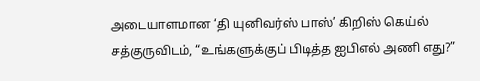அடையாளமான ‘தி யுனிவர்ஸ் பாஸ்’ கிறிஸ் கெய்ல் சத்குருவிடம், “உங்களுக்குப் பிடித்த ஐபிஎல் அணி எது?”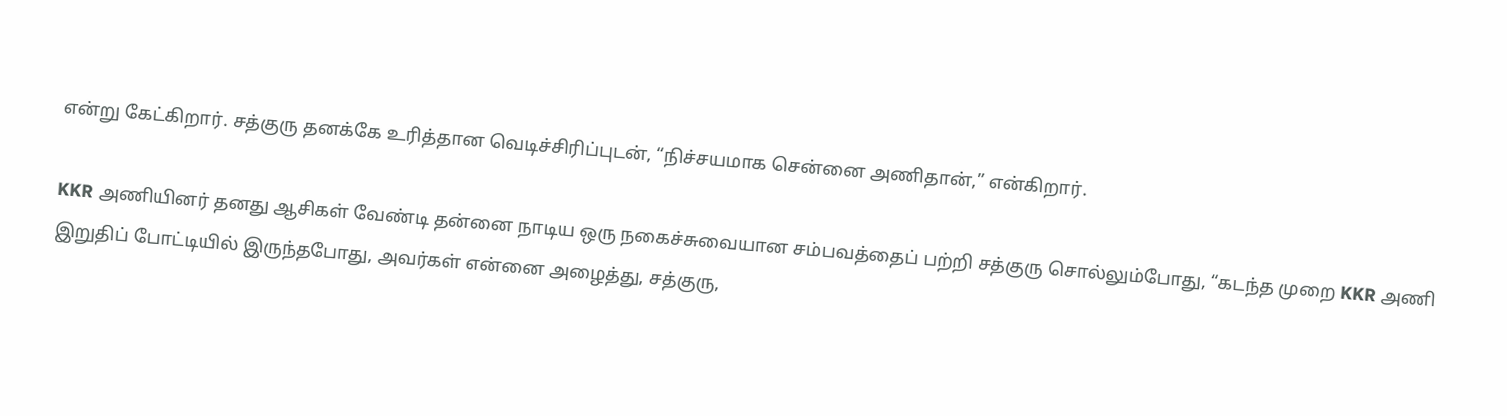என்று கேட்கிறார். சத்குரு தனக்கே உரித்தான வெடிச்சிரிப்புடன், “நிச்சயமாக சென்னை அணிதான்,” என்கிறார்.

KKR அணியினர் தனது ஆசிகள் வேண்டி தன்னை நாடிய ஒரு நகைச்சுவையான சம்பவத்தைப் பற்றி சத்குரு சொல்லும்போது, “கடந்த முறை KKR அணி இறுதிப் போட்டியில் இருந்தபோது, அவர்கள் என்னை அழைத்து, சத்குரு,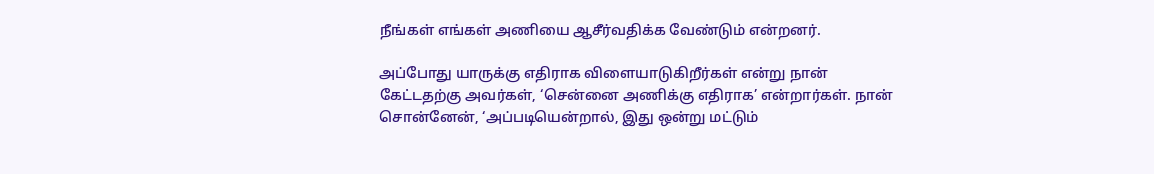நீங்கள் எங்கள் அணியை ஆசீர்வதிக்க வேண்டும் என்றனர்.

அப்போது யாருக்கு எதிராக விளையாடுகிறீர்கள் என்று நான் கேட்டதற்கு அவர்கள், ‘சென்னை அணிக்கு எதிராக’ என்றார்கள். நான் சொன்னேன், ‘அப்படியென்றால், இது ஒன்று மட்டும்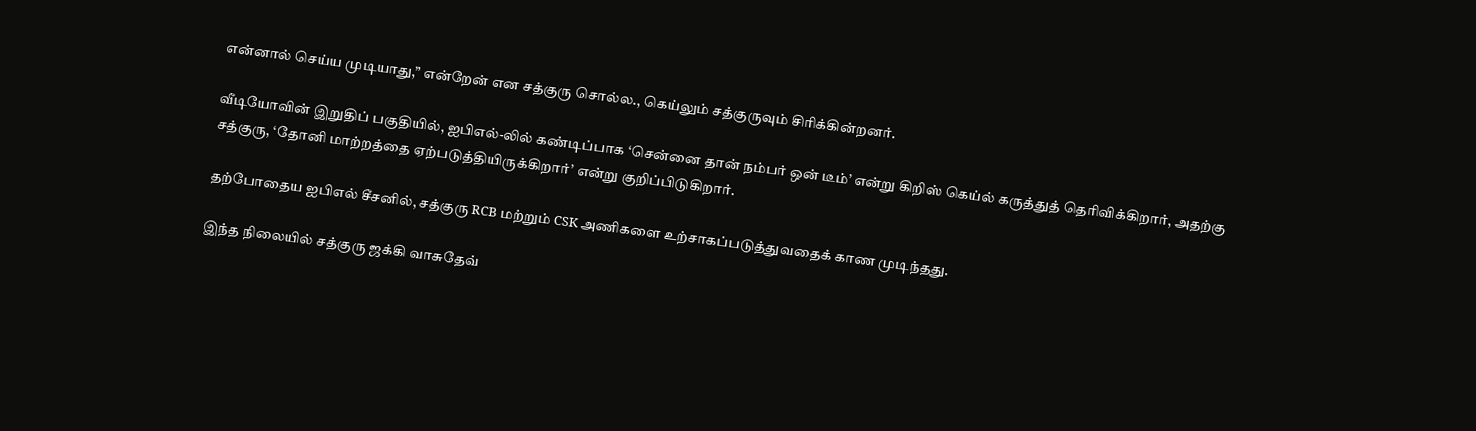என்னால் செய்ய முடியாது,” என்றேன் என சத்குரு சொல்ல., கெய்லும் சத்குருவும் சிரிக்கின்றனர்.

வீடியோவின் இறுதிப் பகுதியில், ஐபிஎல்-லில் கண்டிப்பாக ‘சென்னை தான் நம்பர் ஒன் டீம்’ என்று கிறிஸ் கெய்ல் கருத்துத் தெரிவிக்கிறார், அதற்கு சத்குரு, ‘தோனி மாற்றத்தை ஏற்படுத்தியிருக்கிறார்’ என்று குறிப்பிடுகிறார்.

தற்போதைய ஐபிஎல் சீசனில், சத்குரு RCB மற்றும் CSK அணிகளை உற்சாகப்படுத்துவதைக் காண முடிந்தது.

இந்த நிலையில் சத்குரு ஜக்கி வாசுதேவ்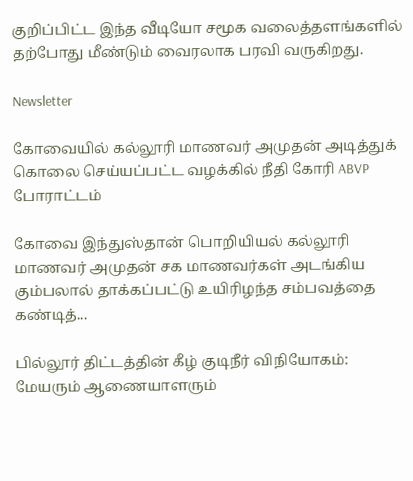குறிப்பிட்ட இந்த வீடியோ சமூக வலைத்தளங்களில் தற்போது மீண்டும் வைரலாக பரவி வருகிறது.

Newsletter

கோவையில் கல்லூரி மாணவர் அமுதன் அடித்துக் கொலை செய்யப்பட்ட வழக்கில் நீதி கோரி ABVP போராட்டம்

கோவை இந்துஸ்தான் பொறியியல் கல்லூரி மாணவர் அமுதன் சக மாணவர்கள் அடங்கிய கும்பலால் தாக்கப்பட்டு உயிரிழந்த சம்பவத்தை கண்டித்...

பில்லூர் திட்டத்தின் கீழ் குடிநீர் விநியோகம்: மேயரும் ஆணையாளரும்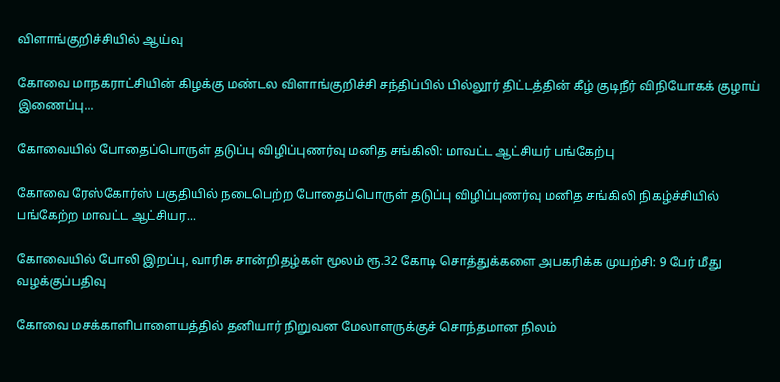விளாங்குறிச்சியில் ஆய்வு

கோவை மாநகராட்சியின் கிழக்கு மண்டல விளாங்குறிச்சி சந்திப்பில் பில்லூர் திட்டத்தின் கீழ் குடிநீர் விநியோகக் குழாய் இணைப்பு...

கோவையில் போதைப்பொருள் தடுப்பு விழிப்புணர்வு மனித சங்கிலி: மாவட்ட ஆட்சியர் பங்கேற்பு

கோவை ரேஸ்கோர்ஸ் பகுதியில் நடைபெற்ற போதைப்பொருள் தடுப்பு விழிப்புணர்வு மனித சங்கிலி நிகழ்ச்சியில் பங்கேற்ற மாவட்ட ஆட்சியர...

கோவையில் போலி இறப்பு, வாரிசு சான்றிதழ்கள் மூலம் ரூ.32 கோடி சொத்துக்களை அபகரிக்க முயற்சி: 9 பேர் மீது வழக்குப்பதிவு

கோவை மசக்காளிபாளையத்தில் தனியார் நிறுவன மேலாளருக்குச் சொந்தமான நிலம்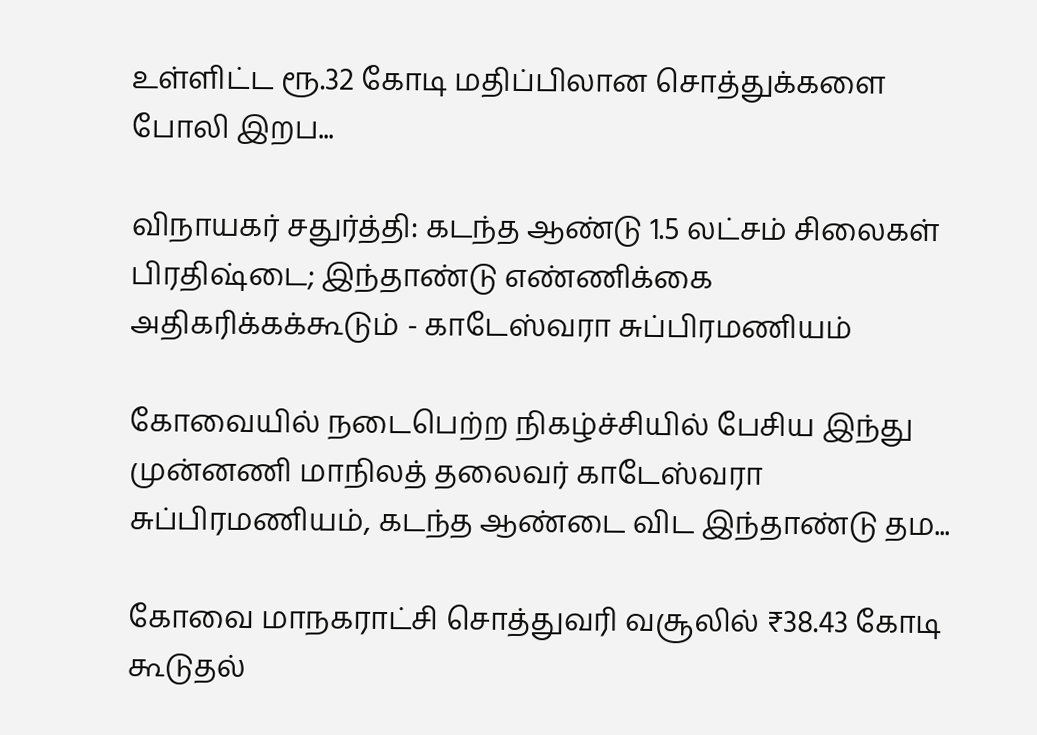உள்ளிட்ட ரூ.32 கோடி மதிப்பிலான சொத்துக்களை போலி இறப...

விநாயகர் சதுர்த்தி: கடந்த ஆண்டு 1.5 லட்சம் சிலைகள் பிரதிஷ்டை; இந்தாண்டு எண்ணிக்கை அதிகரிக்கக்கூடும் - காடேஸ்வரா சுப்பிரமணியம்

கோவையில் நடைபெற்ற நிகழ்ச்சியில் பேசிய இந்து முன்னணி மாநிலத் தலைவர் காடேஸ்வரா சுப்பிரமணியம், கடந்த ஆண்டை விட இந்தாண்டு தம...

கோவை மாநகராட்சி சொத்துவரி வசூலில் ₹38.43 கோடி கூடுதல்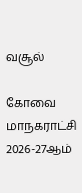வசூல்

கோவை மாநகராட்சி 2026-27ஆம்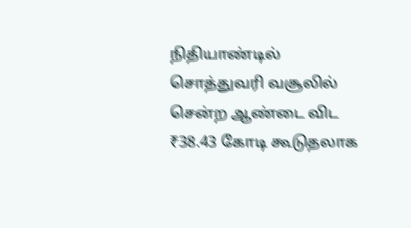நிதியாண்டில் சொத்துவரி வசூலில் சென்ற ஆண்டை விட ₹38.43 கோடி கூடுதலாக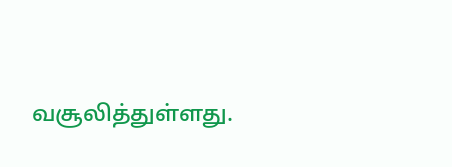வசூலித்துள்ளது.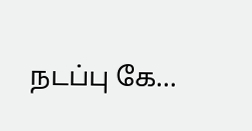நடப்பு கே...